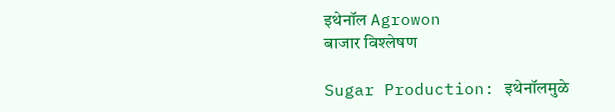इथेनॉल Agrowon
बाजार विश्लेषण

Sugar Production: इथेनॉलमुळे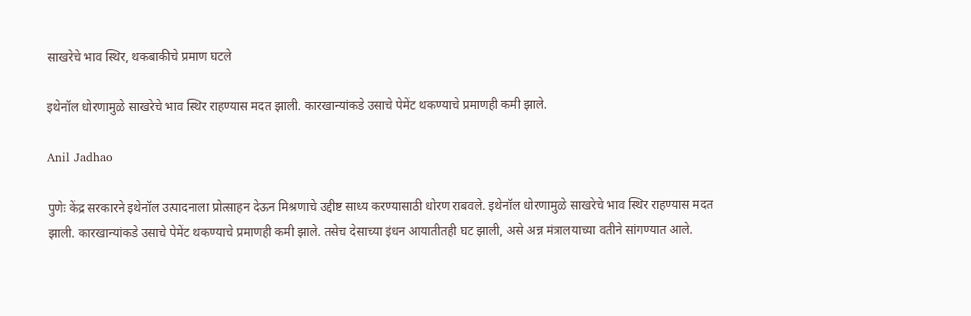साखरेचे भाव स्थिर, थकबाकीचे प्रमाण घटले

इथेनॉल धोरणामुळे साखरेचे भाव स्थिर राहण्यास मदत झाली. कारखान्यांकडे उसाचे पेमेंट थकण्याचे प्रमाणही कमी झाले.

Anil Jadhao

पुणेः केंद्र सरकारने इथेनॉल उत्पादनाला प्रोत्साहन देऊन मिश्रणाचे उद्दीष्ट साध्य करण्यासाठी धोरण राबवले. इथेनॉल धोरणामुळे साखरेचे भाव स्थिर राहण्यास मदत झाली. कारखान्यांकडे उसाचे पेमेंट थकण्याचे प्रमाणही कमी झाले. तसेच देसाच्या इंधन आयातीतही घट झाली, असे अन्न मंत्रालयाच्या वतीने सांगण्यात आले.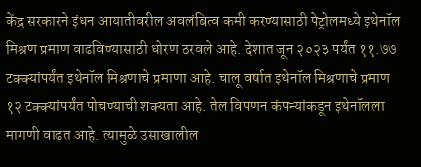केंद्र सरकारने इंधन आयातीवरील अवलंबित्व कमी करण्यासाठी पेट्रोलमध्ये इथेनॉल मिश्रण प्रमाण वाढविण्यासाठी धोरण ठरवले आहे. देशात जून २०२३ पर्यंत ११.७७ टक्क्यांपर्यंत इथेनॉल मिश्रणाचे प्रमाणा आहे. चालू वर्षात इथेनॉल मिश्रणाचे प्रमाण १२ टक्क्यांपर्यंत पोचण्याची शक्यता आहे. तेल विपणन कंपन्यांकडून इथेनॉलला मागणी वाढत आहे. त्यामुळे उसाखालील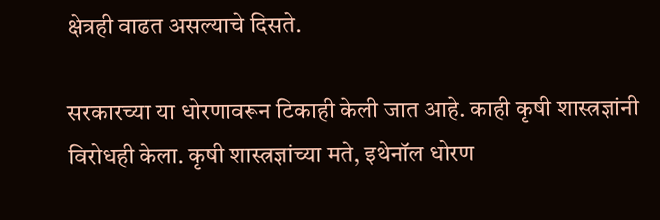क्षेत्रही वाढत असल्याचे दिसते.

सरकारच्या या धोरणावरून टिकाही केली जात आहे. काही कृषी शास्त्रज्ञांनी विरोधही केला. कृषी शास्त्रज्ञांच्या मते, इथेनॉल धोरण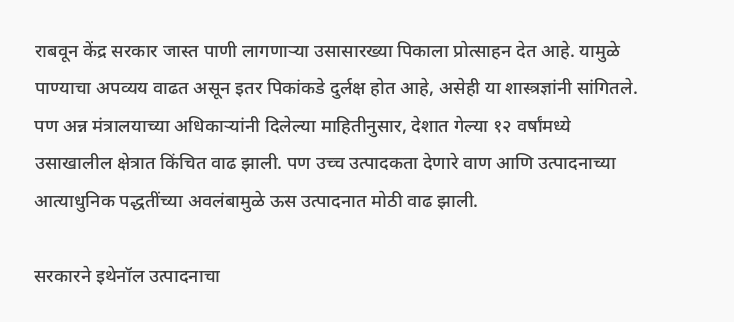राबवून केंद्र सरकार जास्त पाणी लागणाऱ्या उसासारख्या पिकाला प्रोत्साहन देत आहे. यामुळे पाण्याचा अपव्यय वाढत असून इतर पिकांकडे दुर्लक्ष होत आहे, असेही या शास्त्रज्ञांनी सांगितले. पण अन्न मंत्रालयाच्या अधिकाऱ्यांनी दिलेल्या माहितीनुसार, देशात गेल्या १२ वर्षांमध्ये उसाखालील क्षेत्रात किंचित वाढ झाली. पण उच्च उत्पादकता देणारे वाण आणि उत्पादनाच्या आत्याधुनिक पद्धतींच्या अवलंबामुळे ऊस उत्पादनात मोठी वाढ झाली.

सरकारने इथेनॉल उत्पादनाचा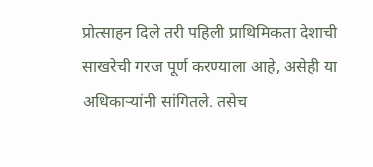प्रोत्साहन दिले तरी पहिली प्राथिमिकता देशाची साखरेची गरज पूर्ण करण्याला आहे, असेही या अधिकाऱ्यांनी सांगितले. तसेच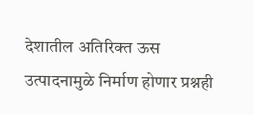देशातील अतिरिक्त ऊस उत्पादनामुळे निर्माण होणार प्रश्नही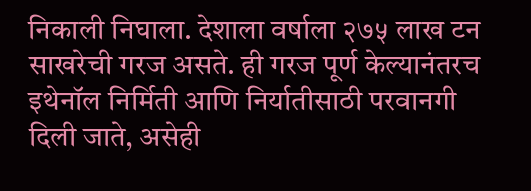निकाली निघाला. देशाला वर्षाला २७५ लाख टन साखरेची गरज असते. ही गरज पूर्ण केल्यानंतरच इथेनॉल निर्मिती आणि निर्यातीसाठी परवानगी दिली जाते, असेही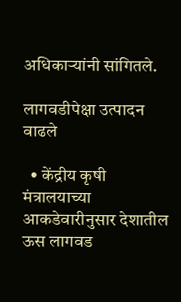अधिकाऱ्यांनी सांगितले.

लागवडीपेक्षा उत्पादन वाढले

  • केंद्रीय कृषी मंत्रालयाच्या आकडेवारीनुसार देशातील ऊस लागवड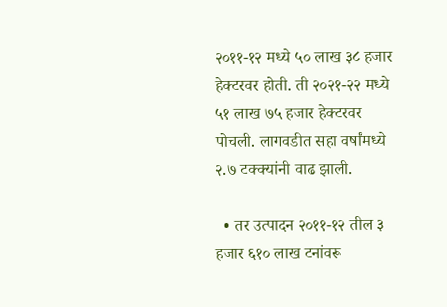२०११-१२ मध्ये ५० लाख ३८ हजार हेक्टरवर होती. ती २०२१-२२ मध्ये ५१ लाख ७५ हजार हेक्टरवर पोचली. लागवडीत सहा वर्षांमध्ये २.७ टक्क्यांनी वाढ झाली.

  • तर उत्पादन २०११-१२ तील ३ हजार ६१० लाख टनांवरू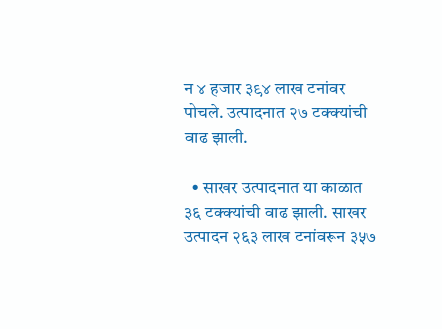न ४ हजार ३९४ लाख टनांवर पोचले. उत्पादनात २७ टक्क्यांची वाढ झाली.

  • साखर उत्पादनात या काळात ३६ टक्क्यांची वाढ झाली. साखर उत्पादन २६३ लाख टनांवरून ३५७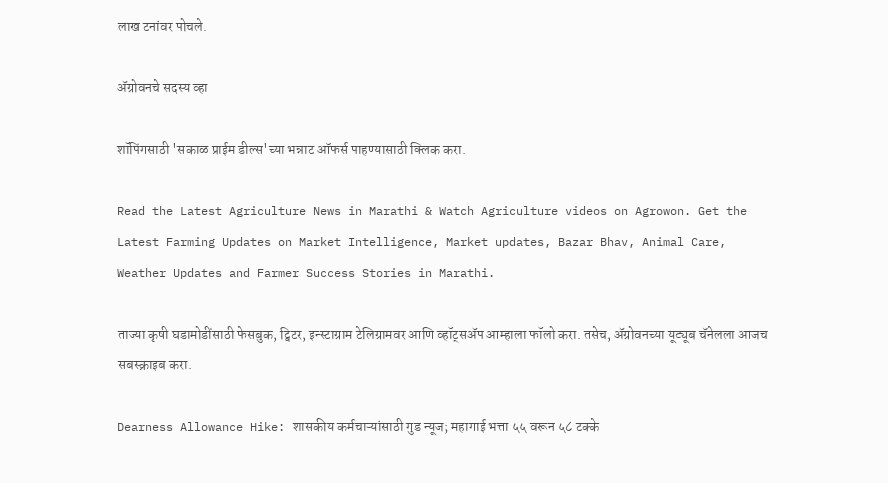लाख टनांवर पोचले.

ॲग्रोवनचे सदस्य व्हा

शॉपिंगसाठी 'सकाळ प्राईम डील्स'च्या भन्नाट ऑफर्स पाहण्यासाठी क्लिक करा.

Read the Latest Agriculture News in Marathi & Watch Agriculture videos on Agrowon. Get the Latest Farming Updates on Market Intelligence, Market updates, Bazar Bhav, Animal Care, Weather Updates and Farmer Success Stories in Marathi.

ताज्या कृषी घडामोडींसाठी फेसबुक, ट्विटर, इन्स्टाग्राम टेलिग्रामवर आणि व्हॉट्सॲप आम्हाला फॉलो करा. तसेच, ॲग्रोवनच्या यूट्यूब चॅनेलला आजच सबस्क्राइब करा.

Dearness Allowance Hike: शासकीय कर्मचाऱ्यांसाठी गुड न्यूज; महागाई भत्ता ५५ वरून ५८ टक्के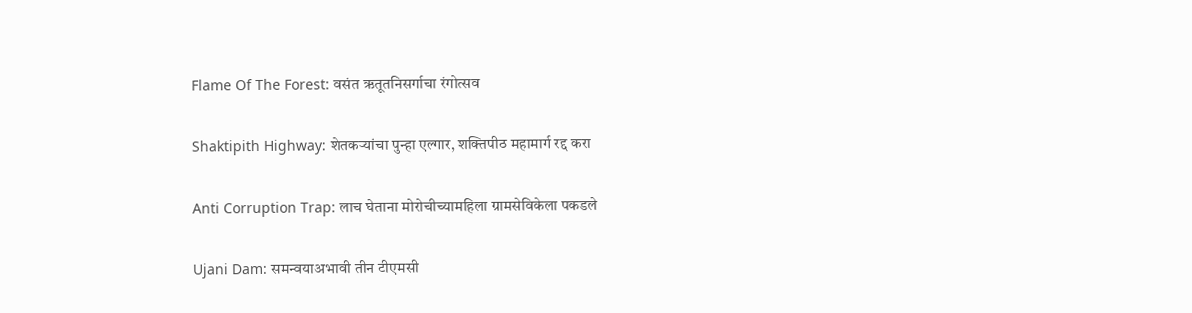Flame Of The Forest: वसंत ऋतूतनिसर्गाचा रंगोत्सव

Shaktipith Highway: शेतकऱ्यांचा पुन्हा एल्गार, शक्तिपीठ महामार्ग रद्द करा

Anti Corruption Trap: लाच घेताना मोरोचीच्यामहिला ग्रामसेविकेला पकडले

Ujani Dam: समन्वयाअभावी तीन टीएमसी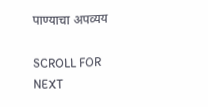पाण्याचा अपव्यय

SCROLL FOR NEXT